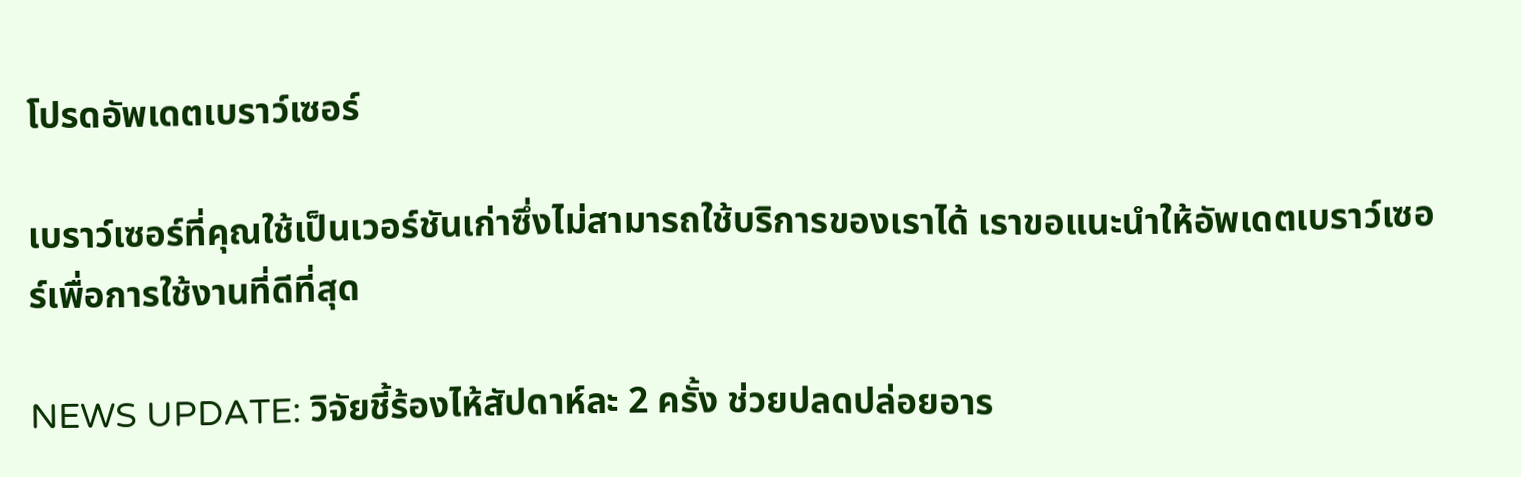โปรดอัพเดตเบราว์เซอร์

เบราว์เซอร์ที่คุณใช้เป็นเวอร์ชันเก่าซึ่งไม่สามารถใช้บริการของเราได้ เราขอแนะนำให้อัพเดตเบราว์เซอร์เพื่อการใช้งานที่ดีที่สุด

NEWS UPDATE: วิจัยชี้ร้องไห้สัปดาห์ละ 2 ครั้ง ช่วยปลดปล่อยอาร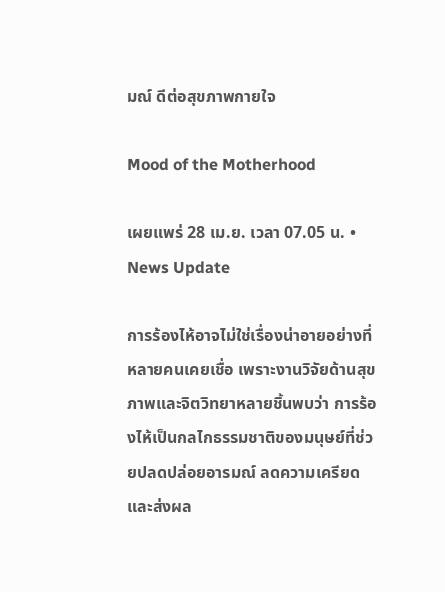มณ์ ดีต่อสุขภาพกายใจ

Mood of the Motherhood

เผยแพร่ 28 เม.ย. เวลา 07.05 น. • News Update

การร้องไห้อาจไม่ใช่เรื่องน่าอายอย่างที่หลายคนเคยเชื่อ เพราะงานวิจัยด้านสุขภาพและจิตวิทยาหลายชิ้นพบว่า การร้องไห้เป็นกลไกธรรมชาติของมนุษย์ที่ช่วยปลดปล่อยอารมณ์ ลดความเครียด และส่งผล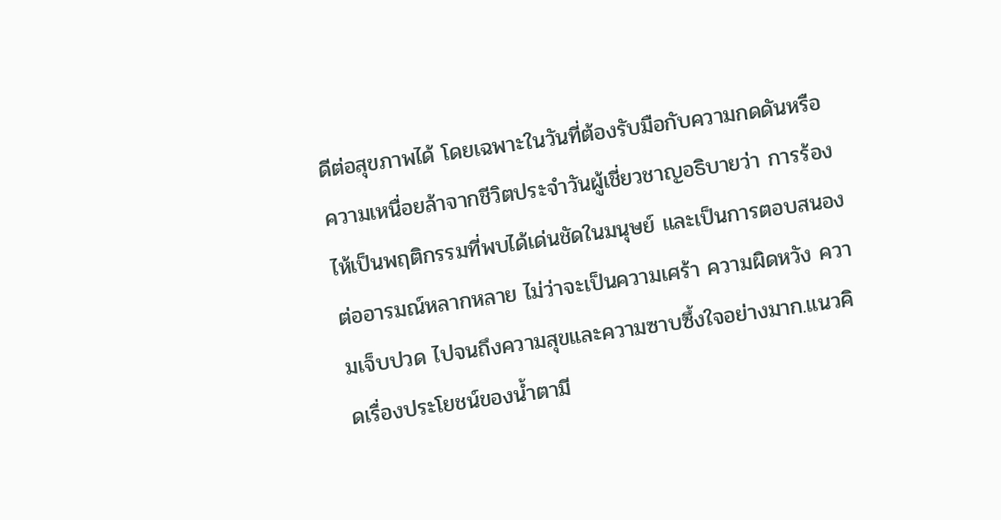ดีต่อสุขภาพได้ โดยเฉพาะในวันที่ต้องรับมือกับความกดดันหรือความเหนื่อยล้าจากชีวิตประจำวันผู้เชี่ยวชาญอธิบายว่า การร้องไห้เป็นพฤติกรรมที่พบได้เด่นชัดในมนุษย์ และเป็นการตอบสนองต่ออารมณ์หลากหลาย ไม่ว่าจะเป็นความเศร้า ความผิดหวัง ความเจ็บปวด ไปจนถึงความสุขและความซาบซึ้งใจอย่างมาก.แนวคิดเรื่องประโยชน์ของน้ำตามี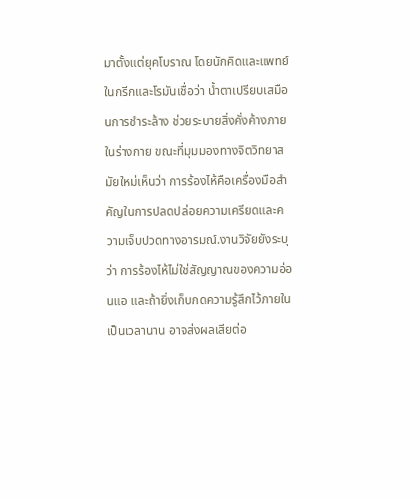มาตั้งแต่ยุคโบราณ โดยนักคิดและแพทย์ในกรีกและโรมันเชื่อว่า น้ำตาเปรียบเสมือนการชำระล้าง ช่วยระบายสิ่งคั่งค้างภายในร่างกาย ขณะที่มุมมองทางจิตวิทยาสมัยใหม่เห็นว่า การร้องไห้คือเครื่องมือสำคัญในการปลดปล่อยความเครียดและความเจ็บปวดทางอารมณ์.งานวิจัยยังระบุว่า การร้องไห้ไม่ใช่สัญญาณของความอ่อนแอ และถ้ายิ่งเก็บกดความรู้สึกไว้ภายในเป็นเวลานาน อาจส่งผลเสียต่อ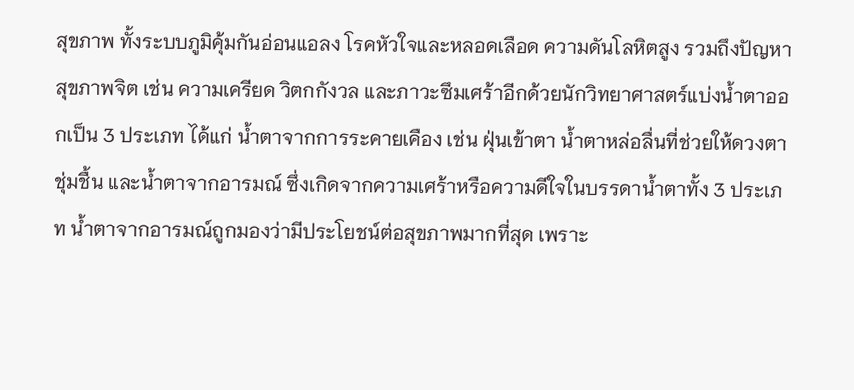สุขภาพ ทั้งระบบภูมิคุ้มกันอ่อนแอลง โรคหัวใจและหลอดเลือด ความดันโลหิตสูง รวมถึงปัญหาสุขภาพจิต เช่น ความเครียด วิตกกังวล และภาวะซึมเศร้าอีกด้วยนักวิทยาศาสตร์แบ่งน้ำตาออกเป็น 3 ประเภท ได้แก่ น้ำตาจากการระคายเคือง เช่น ฝุ่นเข้าตา น้ำตาหล่อลื่นที่ช่วยให้ดวงตาชุ่มชื้น และน้ำตาจากอารมณ์ ซึ่งเกิดจากความเศร้าหรือความดีใจในบรรดาน้ำตาทั้ง 3 ประเภท น้ำตาจากอารมณ์ถูกมองว่ามีประโยชน์ต่อสุขภาพมากที่สุด เพราะ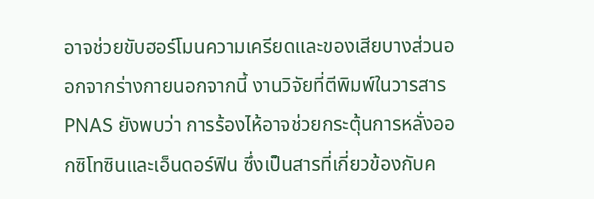อาจช่วยขับฮอร์โมนความเครียดและของเสียบางส่วนออกจากร่างกายนอกจากนี้ งานวิจัยที่ตีพิมพ์ในวารสาร PNAS ยังพบว่า การร้องไห้อาจช่วยกระตุ้นการหลั่งออกซิโทซินและเอ็นดอร์ฟิน ซึ่งเป็นสารที่เกี่ยวข้องกับค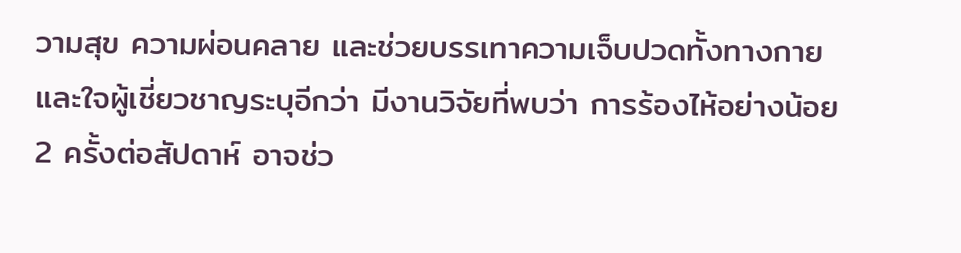วามสุข ความผ่อนคลาย และช่วยบรรเทาความเจ็บปวดทั้งทางกายและใจผู้เชี่ยวชาญระบุอีกว่า มีงานวิจัยที่พบว่า การร้องไห้อย่างน้อย 2 ครั้งต่อสัปดาห์ อาจช่ว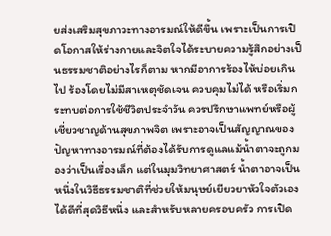ยส่งเสริมสุขภาวะทางอารมณ์ให้ดีขึ้น เพราะเป็นการเปิดโอกาสให้ร่างกายและจิตใจได้ระบายความรู้สึกอย่างเป็นธรรมชาติอย่างไรก็ตาม หากมีอาการร้องไห้บ่อยเกินไป ร้องโดยไม่มีสาเหตุชัดเจน ควบคุมไม่ได้ หรือเริ่มกระทบต่อการใช้ชีวิตประจำวัน ควรปรึกษาแพทย์หรือผู้เชี่ยวชาญด้านสุขภาพจิต เพราะอาจเป็นสัญญาณของปัญหาทางอารมณ์ที่ต้องได้รับการดูแลแม้น้ำตาจะถูกมองว่าเป็นเรื่องเล็ก แต่ในมุมวิทยาศาสตร์ น้ำตาอาจเป็นหนึ่งในวิธีธรรมชาติที่ช่วยให้มนุษย์เยียวยาหัวใจตัวเองได้ดีที่สุดวิธีหนึ่ง และสำหรับหลายครอบครัว การเปิด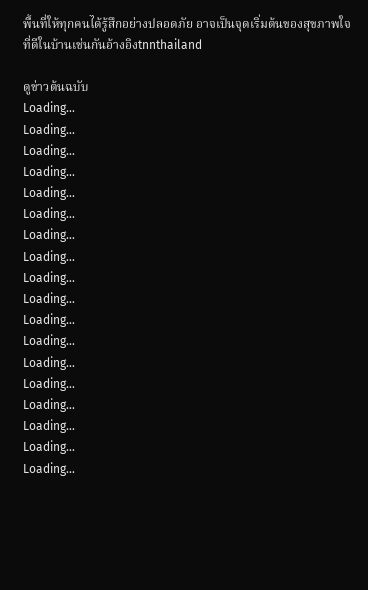พื้นที่ให้ทุกคนได้รู้สึกอย่างปลอดภัย อาจเป็นจุดเริ่มต้นของสุขภาพใจที่ดีในบ้านเช่นกันอ้างอิงtnnthailand

ดูข่าวต้นฉบับ
Loading...
Loading...
Loading...
Loading...
Loading...
Loading...
Loading...
Loading...
Loading...
Loading...
Loading...
Loading...
Loading...
Loading...
Loading...
Loading...
Loading...
Loading...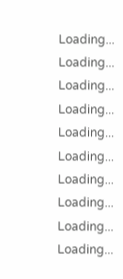Loading...
Loading...
Loading...
Loading...
Loading...
Loading...
Loading...
Loading...
Loading...
Loading...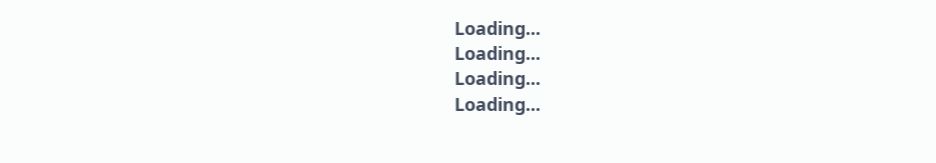Loading...
Loading...
Loading...
Loading...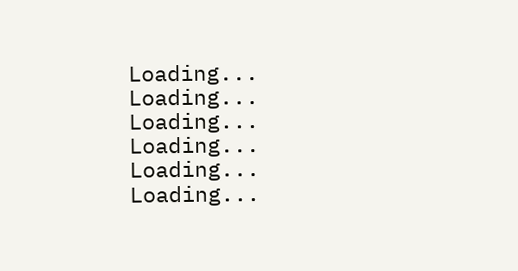Loading...
Loading...
Loading...
Loading...
Loading...
Loading...